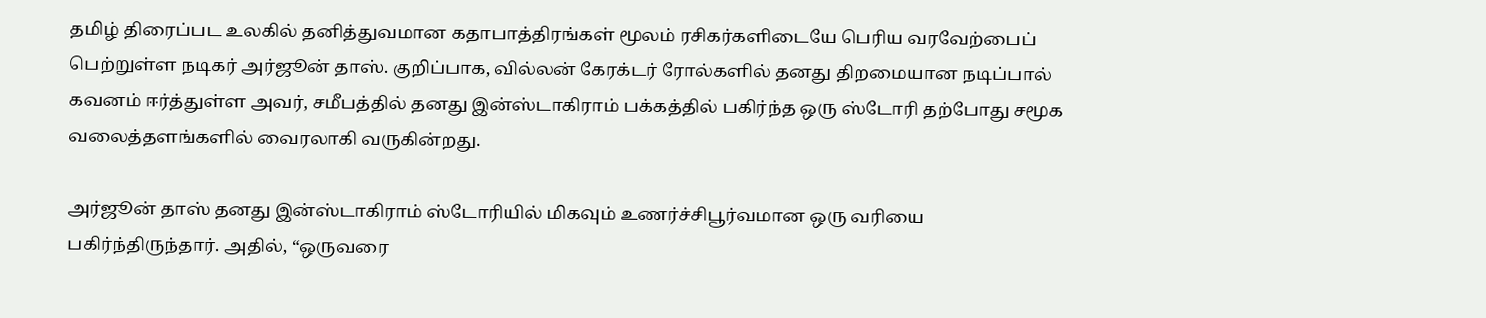தமிழ் திரைப்பட உலகில் தனித்துவமான கதாபாத்திரங்கள் மூலம் ரசிகர்களிடையே பெரிய வரவேற்பைப் பெற்றுள்ள நடிகர் அர்ஜூன் தாஸ். குறிப்பாக, வில்லன் கேரக்டர் ரோல்களில் தனது திறமையான நடிப்பால் கவனம் ஈர்த்துள்ள அவர், சமீபத்தில் தனது இன்ஸ்டாகிராம் பக்கத்தில் பகிர்ந்த ஒரு ஸ்டோரி தற்போது சமூக வலைத்தளங்களில் வைரலாகி வருகின்றது.

அர்ஜூன் தாஸ் தனது இன்ஸ்டாகிராம் ஸ்டோரியில் மிகவும் உணர்ச்சிபூர்வமான ஒரு வரியை பகிர்ந்திருந்தார். அதில், “ஒருவரை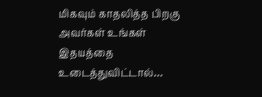மிகவும் காதலித்த பிறகு அவர்கள் உங்கள் இதயத்தை உடைத்துவிட்டால்…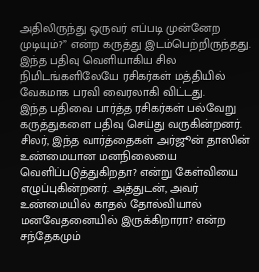அதிலிருந்து ஒருவர் எப்படி முன்னேற முடியும்?” என்ற கருத்து இடம்பெற்றிருந்தது. இந்த பதிவு வெளியாகிய சில நிமிடங்களிலேயே ரசிகர்கள் மத்தியில் வேகமாக பரவி வைரலாகி விட்டது.
இந்த பதிவை பார்த்த ரசிகர்கள் பல்வேறு கருத்துகளை பதிவு செய்து வருகின்றனர். சிலர், இந்த வார்த்தைகள் அர்ஜூன் தாஸின் உண்மையான மனநிலையை வெளிப்படுத்துகிறதா? என்று கேள்வியை எழுப்புகின்றனர். அத்துடன், அவர் உண்மையில் காதல் தோல்வியால் மனவேதனையில் இருக்கிறாரா? என்ற சந்தேகமும்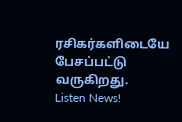ரசிகர்களிடையே பேசப்பட்டு வருகிறது.
Listen News!